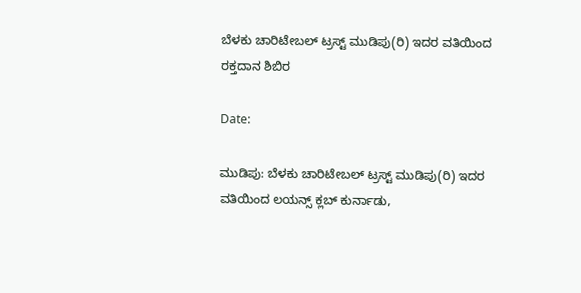ಬೆಳಕು ಚಾರಿಟೇಬಲ್ ಟ್ರಸ್ಟ್ ಮುಡಿಪು(ರಿ) ಇದರ ವತಿಯಿಂದ ರಕ್ತದಾನ ಶಿಬಿರ

Date:

ಮುಡಿಪು: ಬೆಳಕು ಚಾರಿಟೇಬಲ್ ಟ್ರಸ್ಟ್ ಮುಡಿಪು(ರಿ) ಇದರ ವತಿಯಿಂದ ಲಯನ್ಸ್ ಕ್ಲಬ್ ಕುರ್ನಾಡು,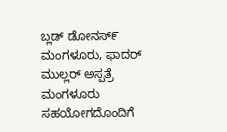ಬ್ಲಡ್ ಡೋನಸ್೯ ಮಂಗಳೂರು, ಫಾದರ್ ಮುಲ್ಲರ್ ಅಸ್ಪತ್ರೆ ಮಂಗಳೂರು ಸಹಯೋಗದೊಂದಿಗೆ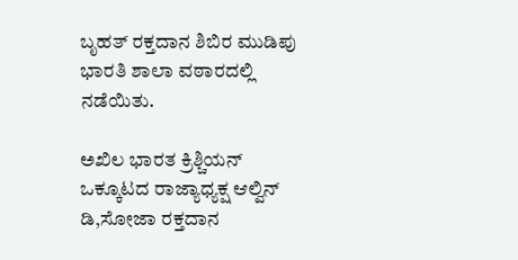ಬೃಹತ್ ರಕ್ತದಾನ ಶಿಬಿರ ಮುಡಿಪು ಭಾರತಿ ಶಾಲಾ ವಠಾರದಲ್ಲಿ ನಡೆಯಿತು.

ಅಖಿಲ ಭಾರತ ಕ್ರಿಶ್ಚಿಯನ್ ಒಕ್ಕೂಟದ ರಾಜ್ಯಾಧ್ಯಕ್ಷ ಆಲ್ವಿನ್ ಡಿ,ಸೋಜಾ ರಕ್ತದಾನ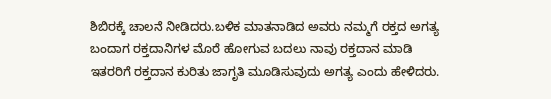ಶಿಬಿರಕ್ಕೆ ಚಾಲನೆ ನೀಡಿದರು.ಬಳಿಕ ಮಾತನಾಡಿದ ಅವರು ನಮ್ಮಗೆ ರಕ್ತದ ಅಗತ್ಯ ಬಂದಾಗ ರಕ್ತದಾನಿಗಳ ಮೊರೆ ಹೋಗುವ ಬದಲು ನಾವು ರಕ್ತದಾನ ಮಾಡಿ ಇತರರಿಗೆ ರಕ್ತದಾನ ಕುರಿತು ಜಾಗೃತಿ ಮೂಡಿಸುವುದು ಅಗತ್ಯ ಎಂದು ಹೇಳಿದರು‌.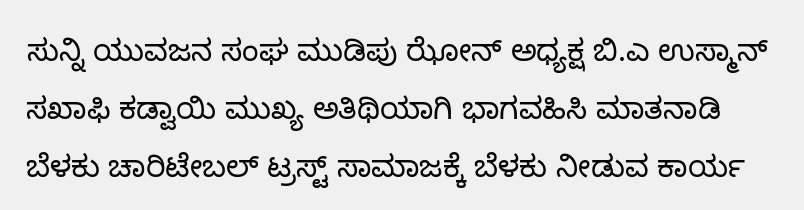ಸುನ್ನಿ ಯುವಜನ ಸಂಘ ಮುಡಿಪು ಝೋನ್ ಅಧ್ಯಕ್ಷ ಬಿ.ಎ ಉಸ್ಮಾನ್ ಸಖಾಫಿ ಕಡ್ವಾಯಿ‌ ಮುಖ್ಯ ಅತಿಥಿಯಾಗಿ ಭಾಗವಹಿಸಿ ಮಾತನಾಡಿ ಬೆಳಕು ಚಾರಿಟೇಬಲ್ ಟ್ರಸ್ಟ್ ಸಾಮಾಜಕ್ಕೆ ಬೆಳಕು ನೀಡುವ ಕಾರ್ಯ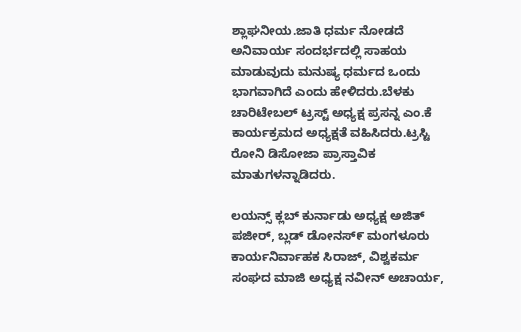ಶ್ಲಾಘನೀಯ.ಜಾತಿ ಧರ್ಮ ನೋಡದೆ ಅನಿವಾರ್ಯ ಸಂದರ್ಭದಲ್ಲಿ ಸಾಹಯ ಮಾಡುವುದು ಮನುಷ್ಯ ಧರ್ಮದ ಒಂದು ಭಾಗವಾಗಿದೆ ಎಂದು ಹೇಳಿದರು‌.ಬೆಳಕು ಚಾರಿಟೇಬಲ್ ಟ್ರಸ್ಟ್ ಅಧ್ಯಕ್ಷ ಪ್ರಸನ್ನ ಎಂ.ಕೆ ಕಾರ್ಯಕ್ರಮದ ಅಧ್ಯಕ್ಷತೆ ವಹಿಸಿದರು‌‌.ಟ್ರಸ್ಟಿ ರೋನಿ ಡಿಸೋಜಾ ಪ್ರಾಸ್ತಾವಿಕ ಮಾತುಗಳನ್ನಾಡಿದರು.

ಲಯನ್ಸ್ ಕ್ಲಬ್ ಕುರ್ನಾಡು ಅಧ್ಯಕ್ಷ ಅಜಿತ್ ಪಜೀರ್, ಬ್ಲಡ್ ಡೋನಸ್೯ ಮಂಗಳೂರು ಕಾರ್ಯನಿರ್ವಾಹಕ ಸಿರಾಜ್, ವಿಶ್ವಕರ್ಮ ಸಂಘದ ಮಾಜಿ ಅಧ್ಯಕ್ಷ ನವೀನ್ ಅಚಾರ್ಯ,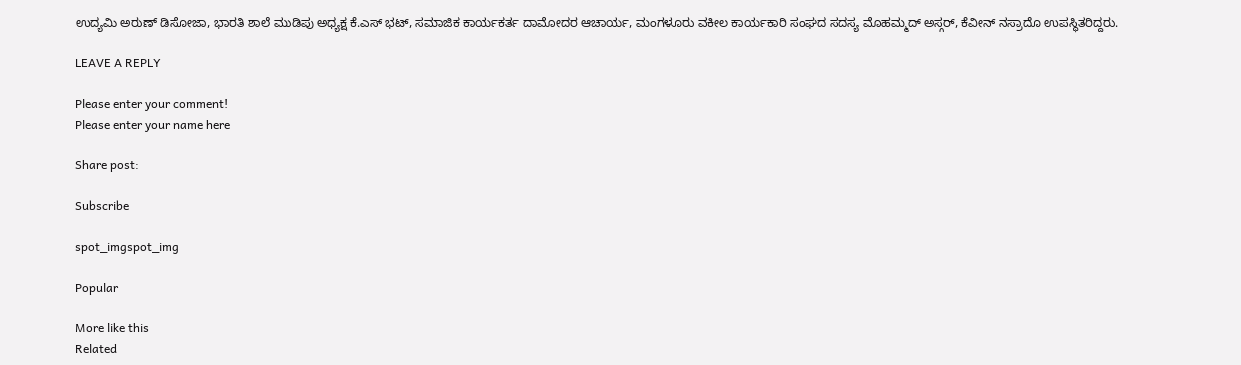ಉದ್ಯಮಿ ಅರುಣ್ ಡಿಸೋಜಾ, ಭಾರತಿ ಶಾಲೆ ಮುಡಿಪು ಅಧ್ಯಕ್ಷ ಕೆ‌.ಎಸ್ ಭಟ್, ಸಮಾಜಿಕ ಕಾರ್ಯಕರ್ತ ದಾಮೋದರ ಆಚಾರ್ಯ, ಮಂಗಳೂರು ವಕೀಲ ಕಾರ್ಯಕಾರಿ ಸಂಘದ ಸದಸ್ಯ ಮೊಹಮ್ಮದ್ ಅಸ್ಗರ್, ಕೆವೀನ್ ನಸ್ರಾದೊ ಉಪಸ್ಥಿತರಿದ್ದರು.

LEAVE A REPLY

Please enter your comment!
Please enter your name here

Share post:

Subscribe

spot_imgspot_img

Popular

More like this
Related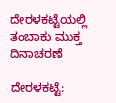ದೇರಳಕಟ್ಟೆಯಲ್ಲಿ ತಂಬಾಕು ಮುಕ್ತ ದಿನಾಚರಣೆ

ದೇರಳಕಟ್ಟೆ: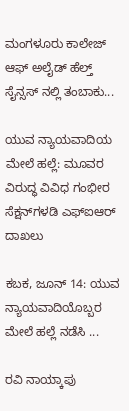ಮಂಗಳೂರು ಕಾಲೇಜ್ ಆಫ್ ಅಲೈಡ್ ಹೆಲ್ತ್ ಸೈನ್ಸಸ್ ನಲ್ಲಿ ತಂಬಾಕು...

ಯುವ ನ್ಯಾಯವಾದಿಯ ಮೇಲೆ ಹಲ್ಲೆ: ಮೂವರ ವಿರುದ್ಧ ವಿವಿಧ ಗಂಭೀರ ಸೆಕ್ಷನ್‌ಗಳಡಿ ಎಫ್‌ಐಆರ್ ದಾಖಲು

ಕಬಕ, ಜೂನ್ 14: ಯುವ ನ್ಯಾಯವಾದಿಯೊಬ್ಬರ ಮೇಲೆ ಹಲ್ಲೆ ನಡೆಸಿ ...

ರವಿ ನಾಯ್ಕಾಪು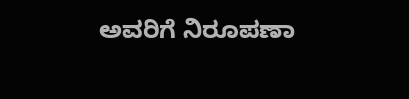ಅವರಿಗೆ ನಿರೂಪಣಾ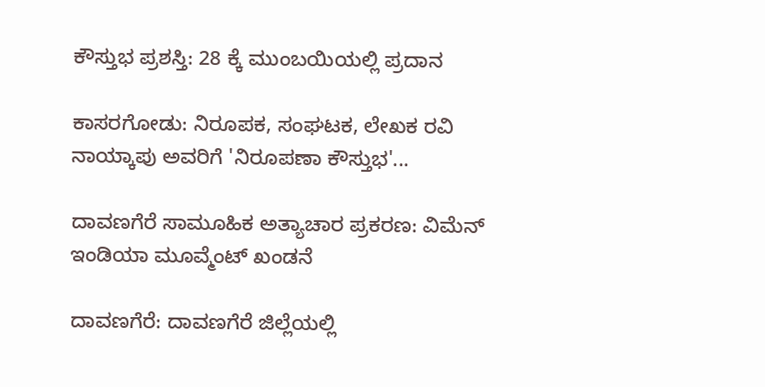ಕೌಸ್ತುಭ ಪ್ರಶಸ್ತಿ: 28 ಕ್ಕೆ ಮುಂಬಯಿಯಲ್ಲಿ ಪ್ರದಾನ

ಕಾಸರಗೋಡು: ನಿರೂಪಕ, ಸಂಘಟಕ, ಲೇಖಕ ರವಿ ನಾಯ್ಕಾಪು ಅವರಿಗೆ 'ನಿರೂಪಣಾ ಕೌಸ್ತುಭ'...

ದಾವಣಗೆರೆ ಸಾಮೂಹಿಕ ಅತ್ಯಾಚಾರ ಪ್ರಕರಣ: ವಿಮೆನ್ ಇಂಡಿಯಾ ಮೂವ್ಮೆಂಟ್ ಖಂಡನೆ

ದಾವಣಗೆರೆ: ದಾವಣಗೆರೆ ಜಿಲ್ಲೆಯಲ್ಲಿ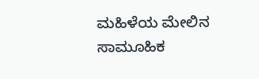ಮಹಿಳೆಯ ಮೇಲಿನ ಸಾಮೂಹಿಕ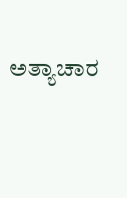ಅತ್ಯಾಚಾರ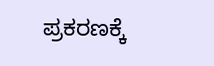ಪ್ರಕರಣಕ್ಕೆ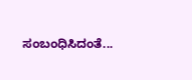ಸಂಬಂಧಿಸಿದಂತೆ...